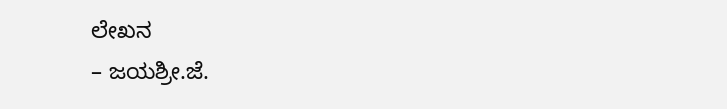ಲೇಖನ
– ಜಯಶ್ರೀ.ಜೆ.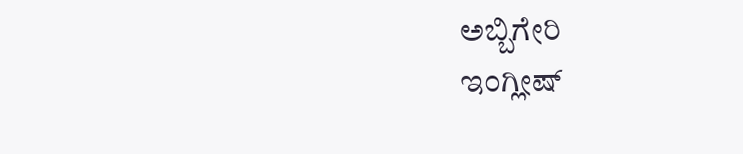ಅಬ್ಬಿಗೇರಿ
ಇಂಗ್ಲೀಷ್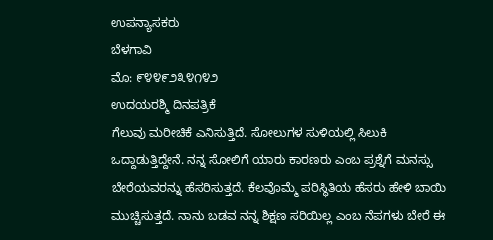ಉಪನ್ಯಾಸಕರು
ಬೆಳಗಾವಿ
ಮೊ: ೯೪೪೯೨೩೪೧೪೨
ಉದಯರಶ್ಮಿ ದಿನಪತ್ರಿಕೆ
ಗೆಲುವು ಮರೀಚಿಕೆ ಎನಿಸುತ್ತಿದೆ. ಸೋಲುಗಳ ಸುಳಿಯಲ್ಲಿ ಸಿಲುಕಿ ಒದ್ದಾಡುತ್ತಿದ್ದೇನೆ. ನನ್ನ ಸೋಲಿಗೆ ಯಾರು ಕಾರಣರು ಎಂಬ ಪ್ರಶ್ನೆಗೆ ಮನಸ್ಸು ಬೇರೆಯವರನ್ನು ಹೆಸರಿಸುತ್ತದೆ. ಕೆಲವೊಮ್ಮೆ ಪರಿಸ್ಥಿತಿಯ ಹೆಸರು ಹೇಳಿ ಬಾಯಿ ಮುಚ್ಚಿಸುತ್ತದೆ. ನಾನು ಬಡವ ನನ್ನ ಶಿಕ್ಷಣ ಸರಿಯಿಲ್ಲ ಎಂಬ ನೆಪಗಳು ಬೇರೆ ಈ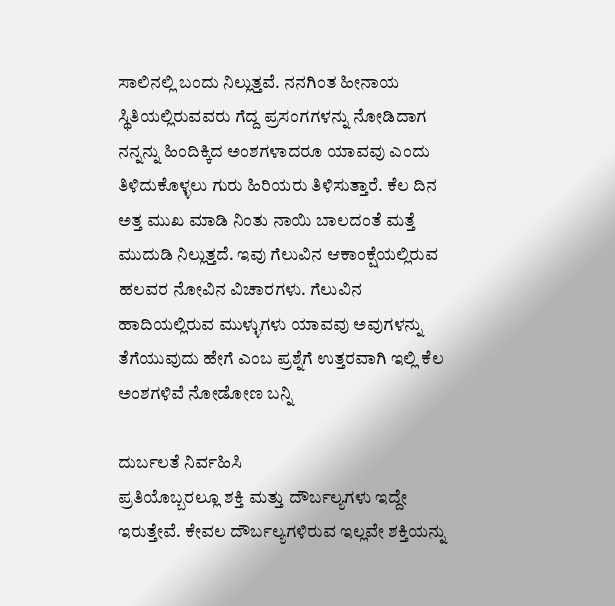ಸಾಲಿನಲ್ಲಿ ಬಂದು ನಿಲ್ಲುತ್ತವೆ. ನನಗಿಂತ ಹೀನಾಯ ಸ್ಥಿತಿಯಲ್ಲಿರುವವರು ಗೆದ್ದ ಪ್ರಸಂಗಗಳನ್ನು ನೋಡಿದಾಗ ನನ್ನನ್ನು ಹಿಂದಿಕ್ಕಿದ ಅಂಶಗಳಾದರೂ ಯಾವವು ಎಂದು ತಿಳಿದುಕೊಳ್ಳಲು ಗುರು ಹಿರಿಯರು ತಿಳಿಸುತ್ತಾರೆ. ಕೆಲ ದಿನ ಅತ್ತ ಮುಖ ಮಾಡಿ ನಿಂತು ನಾಯಿ ಬಾಲದಂತೆ ಮತ್ತೆ ಮುದುಡಿ ನಿಲ್ಲುತ್ತದೆ. ಇವು ಗೆಲುವಿನ ಆಕಾಂಕ್ಷೆಯಲ್ಲಿರುವ ಹಲವರ ನೋವಿನ ವಿಚಾರಗಳು. ಗೆಲುವಿನ ಹಾದಿಯಲ್ಲಿರುವ ಮುಳ್ಳುಗಳು ಯಾವವು ಅವುಗಳನ್ನು ತೆಗೆಯುವುದು ಹೇಗೆ ಎಂಬ ಪ್ರಶ್ನೆಗೆ ಉತ್ತರವಾಗಿ ಇಲ್ಲಿ ಕೆಲ ಅಂಶಗಳಿವೆ ನೋಡೋಣ ಬನ್ನಿ

ದುರ್ಬಲತೆ ನಿರ್ವಹಿಸಿ
ಪ್ರತಿಯೊಬ್ಬರಲ್ಲೂ ಶಕ್ತಿ ಮತ್ತು ದೌರ್ಬಲ್ಯಗಳು ಇದ್ದೇ ಇರುತ್ತೇವೆ. ಕೇವಲ ದೌರ್ಬಲ್ಯಗಳಿರುವ ಇಲ್ಲವೇ ಶಕ್ತಿಯನ್ನು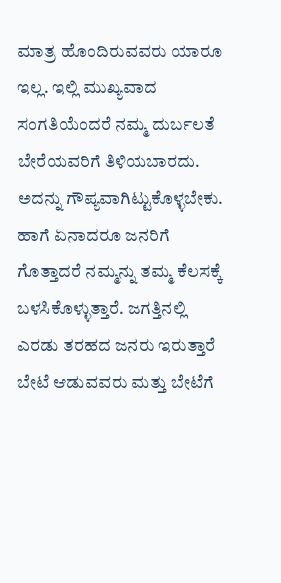ಮಾತ್ರ ಹೊಂದಿರುವವರು ಯಾರೂ ಇಲ್ಲ. ಇಲ್ಲಿ ಮುಖ್ಯವಾದ ಸಂಗತಿಯೆಂದರೆ ನಮ್ಮ ದುರ್ಬಲತೆ ಬೇರೆಯವರಿಗೆ ತಿಳಿಯಬಾರದು. ಅದನ್ನು ಗೌಪ್ಯವಾಗಿಟ್ಟುಕೊಳ್ಳಬೇಕು. ಹಾಗೆ ಏನಾದರೂ ಜನರಿಗೆ ಗೊತ್ತಾದರೆ ನಮ್ಮನ್ನು ತಮ್ಮ ಕೆಲಸಕ್ಕೆ ಬಳಸಿಕೊಳ್ಳುತ್ತಾರೆ. ಜಗತ್ತಿನಲ್ಲಿ ಎರಡು ತರಹದ ಜನರು ಇರುತ್ತಾರೆ ಬೇಟೆ ಆಡುವವರು ಮತ್ತು ಬೇಟೆಗೆ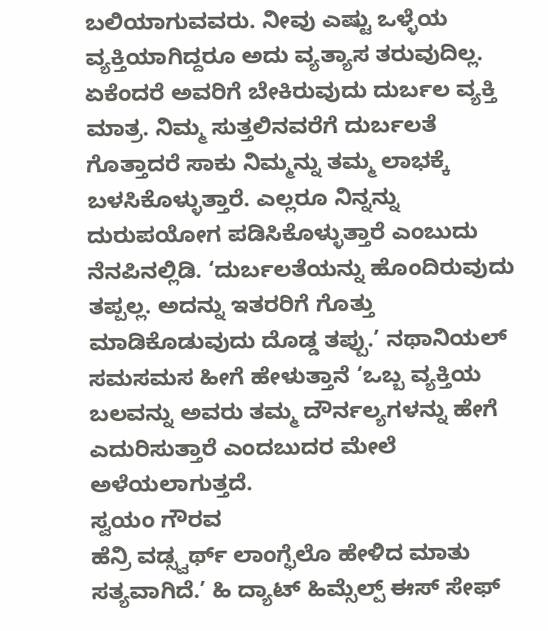ಬಲಿಯಾಗುವವರು. ನೀವು ಎಷ್ಟು ಒಳ್ಳೆಯ ವ್ಯಕ್ತಿಯಾಗಿದ್ದರೂ ಅದು ವ್ಯತ್ಯಾಸ ತರುವುದಿಲ್ಲ. ಏಕೆಂದರೆ ಅವರಿಗೆ ಬೇಕಿರುವುದು ದುರ್ಬಲ ವ್ಯಕ್ತಿ ಮಾತ್ರ. ನಿಮ್ಮ ಸುತ್ತಲಿನವರೆಗೆ ದುರ್ಬಲತೆ ಗೊತ್ತಾದರೆ ಸಾಕು ನಿಮ್ಮನ್ನು ತಮ್ಮ ಲಾಭಕ್ಕೆ ಬಳಸಿಕೊಳ್ಳುತ್ತಾರೆ. ಎಲ್ಲರೂ ನಿನ್ನನ್ನು ದುರುಪಯೋಗ ಪಡಿಸಿಕೊಳ್ಳುತ್ತಾರೆ ಎಂಬುದು ನೆನಪಿನಲ್ಲಿಡಿ. ‘ದುರ್ಬಲತೆಯನ್ನು ಹೊಂದಿರುವುದು ತಪ್ಪಲ್ಲ. ಅದನ್ನು ಇತರರಿಗೆ ಗೊತ್ತು ಮಾಡಿಕೊಡುವುದು ದೊಡ್ಡ ತಪ್ಪು.’ ನಥಾನಿಯಲ್ ಸಮಸಮಸ ಹೀಗೆ ಹೇಳುತ್ತಾನೆ ‘ಒಬ್ಬ ವ್ಯಕ್ತಿಯ ಬಲವನ್ನು ಅವರು ತಮ್ಮ ದೌರ್ನಲ್ಯಗಳನ್ನು ಹೇಗೆ ಎದುರಿಸುತ್ತಾರೆ ಎಂದಬುದರ ಮೇಲೆ ಅಳೆಯಲಾಗುತ್ತದೆ.
ಸ್ವಯಂ ಗೌರವ
ಹೆನ್ರಿ ವಡ್ಸ್ವರ್ಥ್ ಲಾಂಗ್ಫೆಲೊ ಹೇಳಿದ ಮಾತು ಸತ್ಯವಾಗಿದೆ.’ ಹಿ ದ್ಯಾಟ್ ಹಿಮ್ಸೆಲ್ಪ್ ಈಸ್ ಸೇಫ್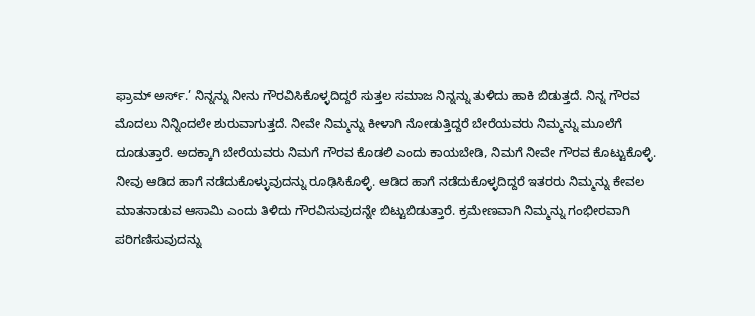ಫ್ರಾಮ್ ಅರ್ಸ್.’ ನಿನ್ನನ್ನು ನೀನು ಗೌರವಿಸಿಕೊಳ್ಳದಿದ್ದರೆ ಸುತ್ತಲ ಸಮಾಜ ನಿನ್ನನ್ನು ತುಳಿದು ಹಾಕಿ ಬಿಡುತ್ತದೆ. ನಿನ್ನ ಗೌರವ ಮೊದಲು ನಿನ್ನಿಂದಲೇ ಶುರುವಾಗುತ್ತದೆ. ನೀವೇ ನಿಮ್ಮನ್ನು ಕೀಳಾಗಿ ನೋಡುತ್ತಿದ್ದರೆ ಬೇರೆಯವರು ನಿಮ್ಮನ್ನು ಮೂಲೆಗೆ ದೂಡುತ್ತಾರೆ. ಅದಕ್ಕಾಗಿ ಬೇರೆಯವರು ನಿಮಗೆ ಗೌರವ ಕೊಡಲಿ ಎಂದು ಕಾಯಬೇಡಿ, ನಿಮಗೆ ನೀವೇ ಗೌರವ ಕೊಟ್ಟುಕೊಳ್ಳಿ. ನೀವು ಆಡಿದ ಹಾಗೆ ನಡೆದುಕೊಳ್ಳುವುದನ್ನು ರೂಢಿಸಿಕೊಳ್ಳಿ. ಆಡಿದ ಹಾಗೆ ನಡೆದುಕೊಳ್ಳದಿದ್ದರೆ ಇತರರು ನಿಮ್ಮನ್ನು ಕೇವಲ ಮಾತನಾಡುವ ಆಸಾಮಿ ಎಂದು ತಿಳಿದು ಗೌರವಿಸುವುದನ್ನೇ ಬಿಟ್ಟುಬಿಡುತ್ತಾರೆ. ಕ್ರಮೇಣವಾಗಿ ನಿಮ್ಮನ್ನು ಗಂಭೀರವಾಗಿ ಪರಿಗಣಿಸುವುದನ್ನು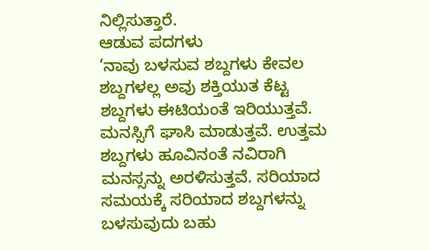ನಿಲ್ಲಿಸುತ್ತಾರೆ.
ಆಡುವ ಪದಗಳು
‘ನಾವು ಬಳಸುವ ಶಬ್ದಗಳು ಕೇವಲ ಶಬ್ದಗಳಲ್ಲ ಅವು ಶಕ್ತಿಯುತ ಕೆಟ್ಟ ಶಬ್ದಗಳು ಈಟಿಯಂತೆ ಇರಿಯುತ್ತವೆ. ಮನಸ್ಸಿಗೆ ಘಾಸಿ ಮಾಡುತ್ತವೆ. ಉತ್ತಮ ಶಬ್ದಗಳು ಹೂವಿನಂತೆ ನವಿರಾಗಿ ಮನಸ್ಸನ್ನು ಅರಳಿಸುತ್ತವೆ. ಸರಿಯಾದ ಸಮಯಕ್ಕೆ ಸರಿಯಾದ ಶಬ್ದಗಳನ್ನು ಬಳಸುವುದು ಬಹು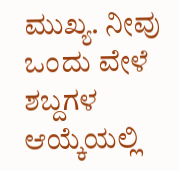ಮುಖ್ಯ. ನೀವು ಒಂದು ವೇಳೆ ಶಬ್ದಗಳ ಆಯ್ಕೆಯಲ್ಲಿ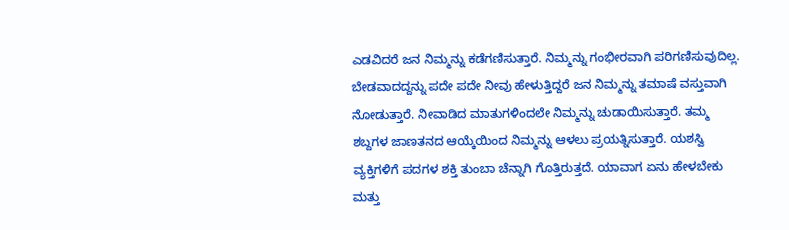ಎಡವಿದರೆ ಜನ ನಿಮ್ಮನ್ನು ಕಡೆಗಣಿಸುತ್ತಾರೆ. ನಿಮ್ಮನ್ನು ಗಂಭೀರವಾಗಿ ಪರಿಗಣಿಸುವುದಿಲ್ಲ. ಬೇಡವಾದದ್ದನ್ನು ಪದೇ ಪದೇ ನೀವು ಹೇಳುತ್ತಿದ್ದರೆ ಜನ ನಿಮ್ಮನ್ನು ತಮಾಷೆ ವಸ್ತುವಾಗಿ ನೋಡುತ್ತಾರೆ. ನೀವಾಡಿದ ಮಾತುಗಳಿಂದಲೇ ನಿಮ್ಮನ್ನು ಚುಡಾಯಿಸುತ್ತಾರೆ. ತಮ್ಮ ಶಬ್ದಗಳ ಜಾಣತನದ ಆಯ್ಕೆಯಿಂದ ನಿಮ್ಮನ್ನು ಆಳಲು ಪ್ರಯತ್ನಿಸುತ್ತಾರೆ. ಯಶಸ್ವಿ ವ್ಯಕ್ತಿಗಳಿಗೆ ಪದಗಳ ಶಕ್ತಿ ತುಂಬಾ ಚೆನ್ನಾಗಿ ಗೊತ್ತಿರುತ್ತದೆ. ಯಾವಾಗ ಏನು ಹೇಳಬೇಕು ಮತ್ತು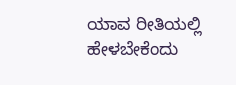ಯಾವ ರೀತಿಯಲ್ಲಿ ಹೇಳಬೇಕೆಂದು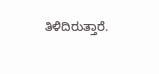ತಿಳಿದಿರುತ್ತಾರೆ.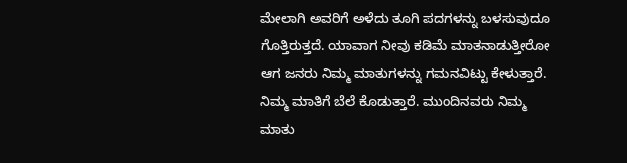ಮೇಲಾಗಿ ಅವರಿಗೆ ಅಳೆದು ತೂಗಿ ಪದಗಳನ್ನು ಬಳಸುವುದೂ ಗೊತ್ತಿರುತ್ತದೆ. ಯಾವಾಗ ನೀವು ಕಡಿಮೆ ಮಾತನಾಡುತ್ತೀರೋ ಆಗ ಜನರು ನಿಮ್ಮ ಮಾತುಗಳನ್ನು ಗಮನವಿಟ್ಟು ಕೇಳುತ್ತಾರೆ. ನಿಮ್ಮ ಮಾತಿಗೆ ಬೆಲೆ ಕೊಡುತ್ತಾರೆ. ಮುಂದಿನವರು ನಿಮ್ಮ ಮಾತು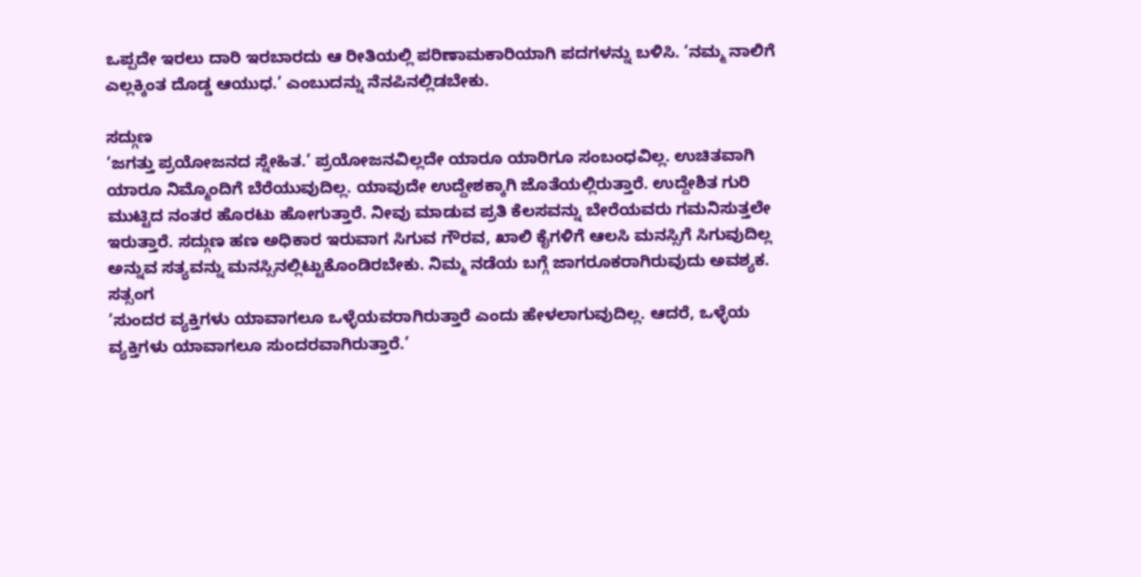ಒಪ್ಪದೇ ಇರಲು ದಾರಿ ಇರಬಾರದು ಆ ರೀತಿಯಲ್ಲಿ ಪರಿಣಾಮಕಾರಿಯಾಗಿ ಪದಗಳನ್ನು ಬಳಿಸಿ. ‘ನಮ್ಮ ನಾಲಿಗೆ ಎಲ್ಲಕ್ಕಿಂತ ದೊಡ್ಡ ಆಯುಧ.’ ಎಂಬುದನ್ನು ನೆನಪಿನಲ್ಲಿಡಬೇಕು.

ಸದ್ಗುಣ
‘ಜಗತ್ತು ಪ್ರಯೋಜನದ ಸ್ನೇಹಿತ.’ ಪ್ರಯೋಜನವಿಲ್ಲದೇ ಯಾರೂ ಯಾರಿಗೂ ಸಂಬಂಧವಿಲ್ಲ. ಉಚಿತವಾಗಿ ಯಾರೂ ನಿಮ್ಮೊಂದಿಗೆ ಬೆರೆಯುವುದಿಲ್ಲ. ಯಾವುದೇ ಉದ್ದೇಶಕ್ಕಾಗಿ ಜೊತೆಯಲ್ಲಿರುತ್ತಾರೆ. ಉದ್ದೇಶಿತ ಗುರಿ ಮುಟ್ಟಿದ ನಂತರ ಹೊರಟು ಹೋಗುತ್ತಾರೆ. ನೀವು ಮಾಡುವ ಪ್ರತಿ ಕೆಲಸವನ್ನು ಬೇರೆಯವರು ಗಮನಿಸುತ್ತಲೇ ಇರುತ್ತಾರೆ. ಸದ್ಗುಣ ಹಣ ಅಧಿಕಾರ ಇರುವಾಗ ಸಿಗುವ ಗೌರವ, ಖಾಲಿ ಕೈಗಳಿಗೆ ಆಲಸಿ ಮನಸ್ಸಿಗೆ ಸಿಗುವುದಿಲ್ಲ ಅನ್ನುವ ಸತ್ಯವನ್ನು ಮನಸ್ಸಿನಲ್ಲಿಟ್ಟುಕೊಂಡಿರಬೇಕು. ನಿಮ್ಮ ನಡೆಯ ಬಗ್ಗೆ ಜಾಗರೂಕರಾಗಿರುವುದು ಅವಶ್ಯಕ.
ಸತ್ಸಂಗ
‘ಸುಂದರ ವ್ಯಕ್ತಿಗಳು ಯಾವಾಗಲೂ ಒಳ್ಳೆಯವರಾಗಿರುತ್ತಾರೆ ಎಂದು ಹೇಳಲಾಗುವುದಿಲ್ಲ. ಆದರೆ, ಒಳ್ಳೆಯ ವ್ಯಕ್ತಿಗಳು ಯಾವಾಗಲೂ ಸುಂದರವಾಗಿರುತ್ತಾರೆ.’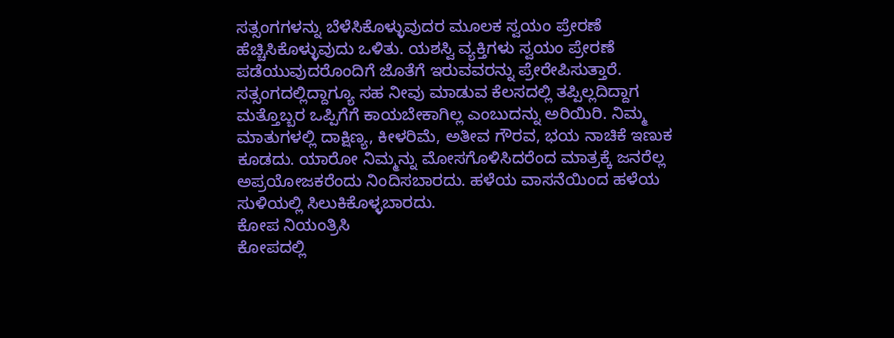ಸತ್ಸಂಗಗಳನ್ನು ಬೆಳೆಸಿಕೊಳ್ಳುವುದರ ಮೂಲಕ ಸ್ವಯಂ ಪ್ರೇರಣೆ ಹೆಚ್ಚಿಸಿಕೊಳ್ಳುವುದು ಒಳಿತು. ಯಶಸ್ವಿ ವ್ಯಕ್ತಿಗಳು ಸ್ವಯಂ ಪ್ರೇರಣೆ ಪಡೆಯುವುದರೊಂದಿಗೆ ಜೊತೆಗೆ ಇರುವವರನ್ನು ಪ್ರೇರೇಪಿಸುತ್ತಾರೆ. ಸತ್ಸಂಗದಲ್ಲಿದ್ದಾಗ್ಯೂ ಸಹ ನೀವು ಮಾಡುವ ಕೆಲಸದಲ್ಲಿ ತಪ್ಪಿಲ್ಲದಿದ್ದಾಗ ಮತ್ತೊಬ್ಬರ ಒಪ್ಪಿಗೆಗೆ ಕಾಯಬೇಕಾಗಿಲ್ಲ ಎಂಬುದನ್ನು ಅರಿಯಿರಿ. ನಿಮ್ಮ ಮಾತುಗಳಲ್ಲಿ ದಾಕ್ಷಿಣ್ಯ, ಕೀಳರಿಮೆ, ಅತೀವ ಗೌರವ, ಭಯ ನಾಚಿಕೆ ಇಣುಕ ಕೂಡದು. ಯಾರೋ ನಿಮ್ಮನ್ನು ಮೋಸಗೊಳಿಸಿದರೆಂದ ಮಾತ್ರಕ್ಕೆ ಜನರೆಲ್ಲ ಅಪ್ರಯೋಜಕರೆಂದು ನಿಂದಿಸಬಾರದು. ಹಳೆಯ ವಾಸನೆಯಿಂದ ಹಳೆಯ ಸುಳಿಯಲ್ಲಿ ಸಿಲುಕಿಕೊಳ್ಳಬಾರದು.
ಕೋಪ ನಿಯಂತ್ರಿಸಿ
ಕೋಪದಲ್ಲಿ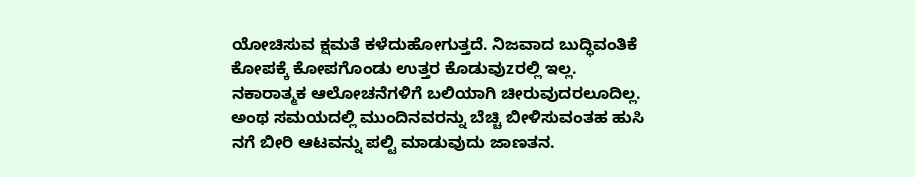ಯೋಚಿಸುವ ಕ್ಷಮತೆ ಕಳೆದುಹೋಗುತ್ತದೆ. ನಿಜವಾದ ಬುದ್ಧಿವಂತಿಕೆ ಕೋಪಕ್ಕೆ ಕೋಪಗೊಂಡು ಉತ್ತರ ಕೊಡುವುzರಲ್ಲಿ ಇಲ್ಲ. ನಕಾರಾತ್ಮಕ ಆಲೋಚನೆಗಳಿಗೆ ಬಲಿಯಾಗಿ ಚೀರುವುದರಲೂದಿಲ್ಲ. ಅಂಥ ಸಮಯದಲ್ಲಿ ಮುಂದಿನವರನ್ನು ಬೆಚ್ಚಿ ಬೀಳಿಸುವಂತಹ ಹುಸಿ ನಗೆ ಬೀರಿ ಆಟವನ್ನು ಪಲ್ಟಿ ಮಾಡುವುದು ಜಾಣತನ.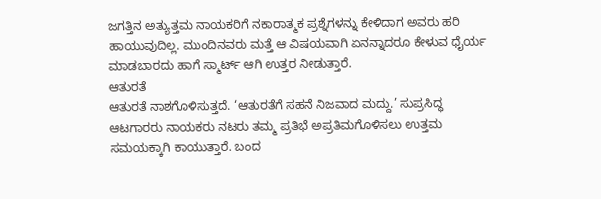ಜಗತ್ತಿನ ಅತ್ಯುತ್ತಮ ನಾಯಕರಿಗೆ ನಕಾರಾತ್ಮಕ ಪ್ರಶ್ನೆಗಳನ್ನು ಕೇಳಿದಾಗ ಅವರು ಹರಿ ಹಾಯುವುದಿಲ್ಲ. ಮುಂದಿನವರು ಮತ್ತೆ ಆ ವಿಷಯವಾಗಿ ಏನನ್ನಾದರೂ ಕೇಳುವ ಧೈರ್ಯ ಮಾಡಬಾರದು ಹಾಗೆ ಸ್ಮಾರ್ಟ್ ಆಗಿ ಉತ್ತರ ನೀಡುತ್ತಾರೆ.
ಆತುರತೆ
ಆತುರತೆ ನಾಶಗೊಳಿಸುತ್ತದೆ. ‘ಆತುರತೆಗೆ ಸಹನೆ ನಿಜವಾದ ಮದ್ದು.’ ಸುಪ್ರಸಿದ್ಧ ಆಟಗಾರರು ನಾಯಕರು ನಟರು ತಮ್ಮ ಪ್ರತಿಭೆ ಅಪ್ರತಿಮಗೊಳಿಸಲು ಉತ್ತಮ ಸಮಯಕ್ಕಾಗಿ ಕಾಯುತ್ತಾರೆ. ಬಂದ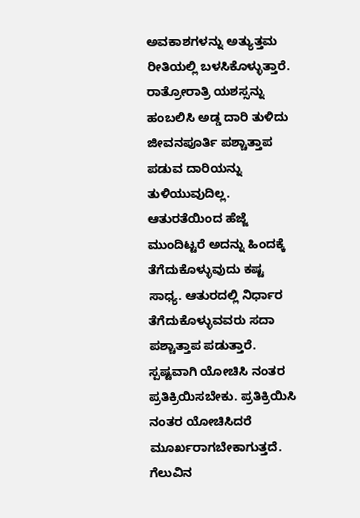ಅವಕಾಶಗಳನ್ನು ಅತ್ಯುತ್ತಮ ರೀತಿಯಲ್ಲಿ ಬಳಸಿಕೊಳ್ಳುತ್ತಾರೆ. ರಾತ್ರೋರಾತ್ರಿ ಯಶಸ್ಸನ್ನು ಹಂಬಲಿಸಿ ಅಡ್ಡ ದಾರಿ ತುಳಿದು ಜೀವನಪೂರ್ತಿ ಪಶ್ಚಾತ್ತಾಪ ಪಡುವ ದಾರಿಯನ್ನು ತುಳಿಯುವುದಿಲ್ಲ. ಆತುರತೆಯಿಂದ ಹೆಜ್ಜೆ ಮುಂದಿಟ್ಟರೆ ಅದನ್ನು ಹಿಂದಕ್ಕೆ ತೆಗೆದುಕೊಳ್ಳುವುದು ಕಷ್ಟ ಸಾಧ್ಯ. ಆತುರದಲ್ಲಿ ನಿರ್ಧಾರ ತೆಗೆದುಕೊಳ್ಳುವವರು ಸದಾ ಪಶ್ಚಾತ್ತಾಪ ಪಡುತ್ತಾರೆ. ಸ್ಪಷ್ಟವಾಗಿ ಯೋಚಿಸಿ ನಂತರ ಪ್ರತಿಕ್ರಿಯಿಸಬೇಕು. ಪ್ರತಿಕ್ರಿಯಿಸಿ ನಂತರ ಯೋಚಿಸಿದರೆ ಮೂರ್ಖರಾಗಬೇಕಾಗುತ್ತದೆ. ಗೆಲುವಿನ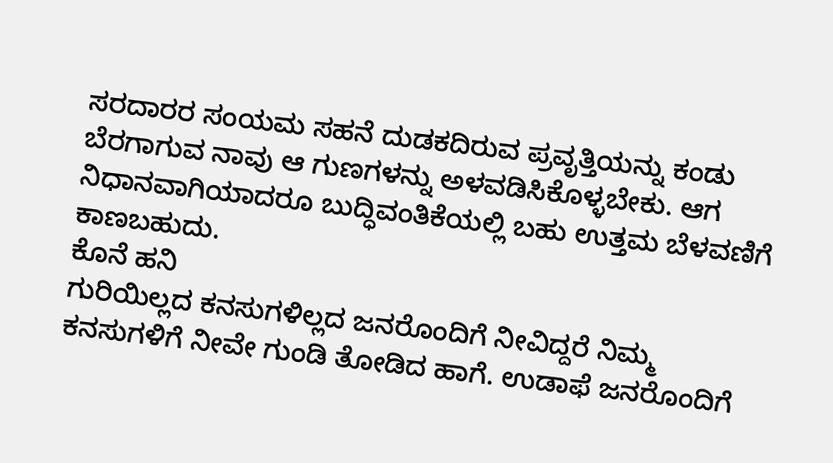ಸರದಾರರ ಸಂಯಮ ಸಹನೆ ದುಡಕದಿರುವ ಪ್ರವೃತ್ತಿಯನ್ನು ಕಂಡು ಬೆರಗಾಗುವ ನಾವು ಆ ಗುಣಗಳನ್ನು ಅಳವಡಿಸಿಕೊಳ್ಳಬೇಕು. ಆಗ ನಿಧಾನವಾಗಿಯಾದರೂ ಬುದ್ಧಿವಂತಿಕೆಯಲ್ಲಿ ಬಹು ಉತ್ತಮ ಬೆಳವಣಿಗೆ ಕಾಣಬಹುದು.
ಕೊನೆ ಹನಿ
ಗುರಿಯಿಲ್ಲದ ಕನಸುಗಳಿಲ್ಲದ ಜನರೊಂದಿಗೆ ನೀವಿದ್ದರೆ ನಿಮ್ಮ ಕನಸುಗಳಿಗೆ ನೀವೇ ಗುಂಡಿ ತೋಡಿದ ಹಾಗೆ. ಉಡಾಫೆ ಜನರೊಂದಿಗೆ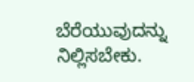ಬೆರೆಯುವುದನ್ನು ನಿಲ್ಲಿಸಬೇಕು.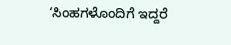‘ಸಿಂಹಗಳೊಂದಿಗೆ ಇದ್ದರೆ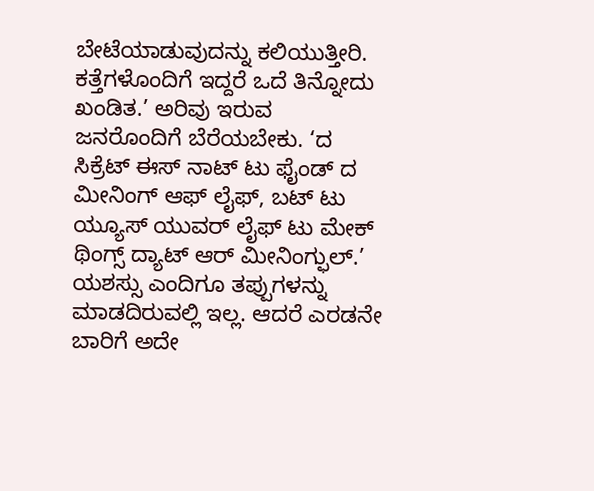ಬೇಟೆಯಾಡುವುದನ್ನು ಕಲಿಯುತ್ತೀರಿ. ಕತ್ತೆಗಳೊಂದಿಗೆ ಇದ್ದರೆ ಒದೆ ತಿನ್ನೋದು ಖಂಡಿತ.’ ಅರಿವು ಇರುವ ಜನರೊಂದಿಗೆ ಬೆರೆಯಬೇಕು. ‘ದ ಸಿಕ್ರೆಟ್ ಈಸ್ ನಾಟ್ ಟು ಫೈಂಡ್ ದ ಮೀನಿಂಗ್ ಆಫ್ ಲೈಫ್, ಬಟ್ ಟು ಯ್ಯೂಸ್ ಯುವರ್ ಲೈಫ್ ಟು ಮೇಕ್ ಥಿಂಗ್ಸ್ ದ್ಯಾಟ್ ಆರ್ ಮೀನಿಂಗ್ಫುಲ್.’ ಯಶಸ್ಸು ಎಂದಿಗೂ ತಪ್ಪುಗಳನ್ನು ಮಾಡದಿರುವಲ್ಲಿ ಇಲ್ಲ. ಆದರೆ ಎರಡನೇ ಬಾರಿಗೆ ಅದೇ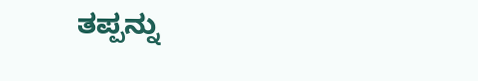ತಪ್ಪನ್ನು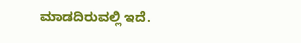ಮಾಡದಿರುವಲ್ಲಿ ಇದೆ.